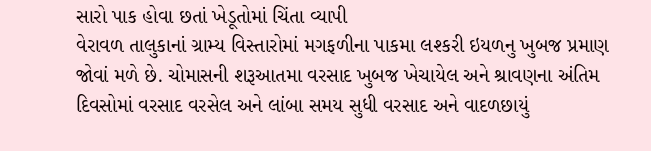સારો પાક હોવા છતાં ખેડૂતોમાં ચિંતા વ્યાપી
વેરાવળ તાલુકાનાં ગ્રામ્ય વિસ્તારોમાં મગફળીના પાકમા લશ્કરી ઇયળનુ ખુબજ પ્રમાણ જોવાં મળે છે. ચોમાસની શરૂઆતમા વરસાદ ખુબજ ખેચાયેલ અને શ્રાવણના અંતિમ દિવસોમાં વરસાદ વરસેલ અને લાંબા સમય સુધી વરસાદ અને વાદળછાયું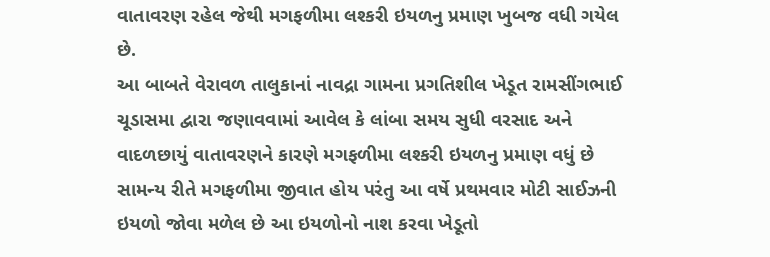વાતાવરણ રહેલ જેથી મગફળીમા લશ્કરી ઇયળનુ પ્રમાણ ખુબજ વધી ગયેલ છે.
આ બાબતે વેરાવળ તાલુકાનાં નાવદ્રા ગામના પ્રગતિશીલ ખેડૂત રામસીંગભાઈ ચૂડાસમા દ્વારા જણાવવામાં આવેલ કે લાંબા સમય સુધી વરસાદ અને વાદળછાયું વાતાવરણને કારણે મગફળીમા લશ્કરી ઇયળનુ પ્રમાણ વધું છે સામન્ય રીતે મગફળીમા જીવાત હોય પરંતુ આ વર્ષે પ્રથમવાર મોટી સાઈઝની ઇયળો જોવા મળેલ છે આ ઇયળોનો નાશ કરવા ખેડૂતો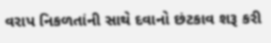વરાપ નિકળતાંની સાથે દવાનો છંટકાવ શરૂ કરી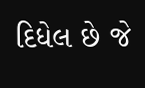દિધેલ છે જે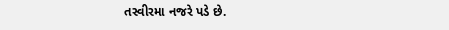તસ્વીરમા નજરે પડે છે.